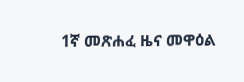1ኛ መጽሐፈ ዜና መዋዕል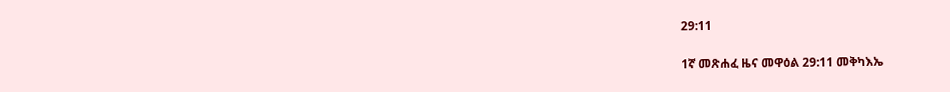29:11

1ኛ መጽሐፈ ዜና መዋዕል 29:11 መቅካእኤ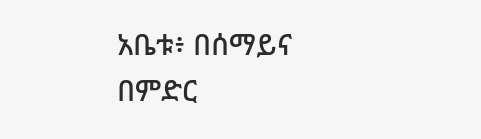አቤቱ፥ በሰማይና በምድር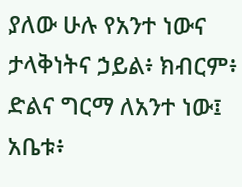ያለው ሁሉ የአንተ ነውና ታላቅነትና ኃይል፥ ክብርም፥ ድልና ግርማ ለአንተ ነው፤ አቤቱ፥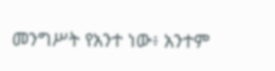መንግሥት የአንተ ነው፥ አንተም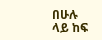በሁሉ ላይ ከፍ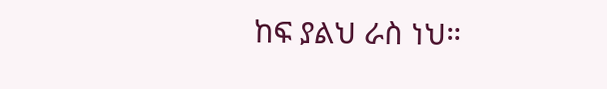ከፍ ያልህ ራስ ነህ።